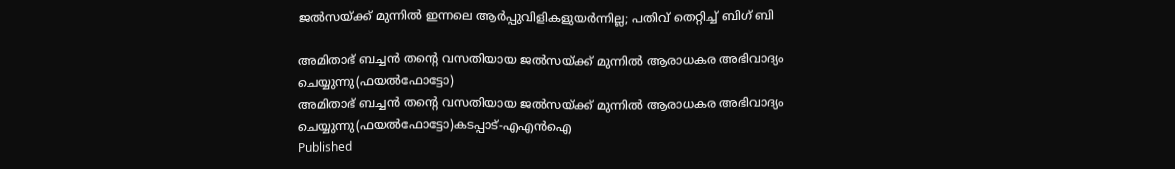ജല്‍സയ്ക്ക് മുന്നില്‍ ഇന്നലെ ആര്‍പ്പുവിളികളുയർന്നില്ല; പതിവ് തെറ്റിച്ച് ബിഗ് ബി

അമിതാഭ് ബച്ചൻ തന്റെ വസതിയായ ജൽസയ്ക്ക് മുന്നിൽ ആരാധകര അഭിവാദ്യം ചെയ്യുന്നു(ഫയൽഫോട്ടോ)
അമിതാഭ് ബച്ചൻ തന്റെ വസതിയായ ജൽസയ്ക്ക് മുന്നിൽ ആരാധകര അഭിവാദ്യം ചെയ്യുന്നു(ഫയൽഫോട്ടോ)കടപ്പാട്-എഎൻഐ
Published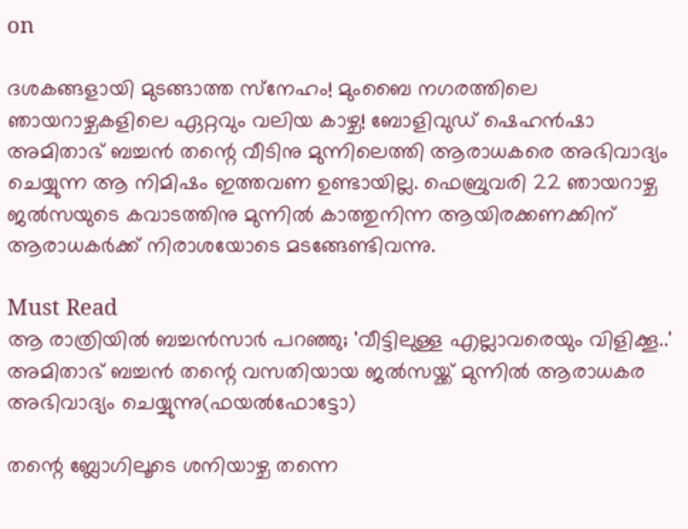on

ദശകങ്ങളായി മുടങ്ങാത്ത സ്‌നേഹം! മുംബൈ നഗരത്തിലെ ഞായറാഴ്ചകളിലെ ഏറ്റവും വലിയ കാഴ്ച! ബോളിവുഡ് ഷെഹന്‍ഷാ അമിതാഭ് ബച്ചന്‍ തന്റെ വീടിനു മുന്നിലെത്തി ആരാധകരെ അഭിവാദ്യം ചെയ്യുന്ന ആ നിമിഷം ഇത്തവണ ഉണ്ടായില്ല. ഫെബ്രുവരി 22 ഞായറാഴ്ച ജല്‍സയുടെ കവാടത്തിനു മുന്നില്‍ കാത്തുനിന്ന ആയിരക്കണക്കിന് ആരാധകര്‍ക്ക് നിരാശയോടെ മടങ്ങേണ്ടിവന്നു.

Must Read
ആ രാത്രിയിൽ ബച്ചൻസാർ പറഞ്ഞു; 'വീട്ടിലുള്ള എല്ലാവരെയും വിളിക്കൂ..'
അമിതാഭ് ബച്ചൻ തന്റെ വസതിയായ ജൽസയ്ക്ക് മുന്നിൽ ആരാധകര അഭിവാദ്യം ചെയ്യുന്നു(ഫയൽഫോട്ടോ)

തന്റെ ബ്ലോഗിലൂടെ ശനിയാഴ്ച തന്നെ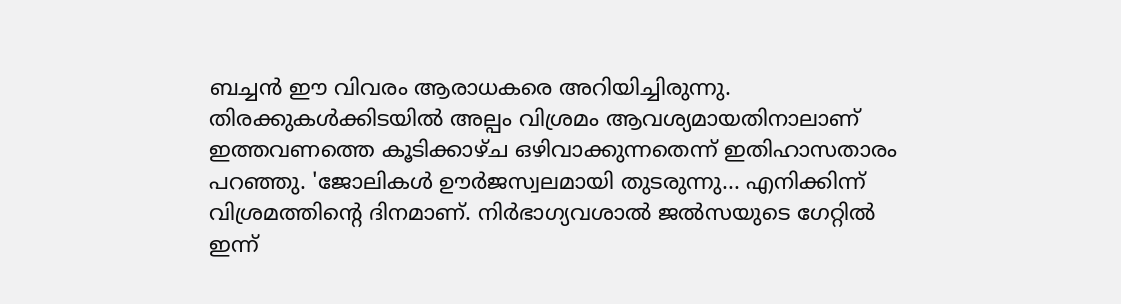ബച്ചന്‍ ഈ വിവരം ആരാധകരെ അറിയിച്ചിരുന്നു. തിരക്കുകള്‍ക്കിടയില്‍ അല്പം വിശ്രമം ആവശ്യമായതിനാലാണ് ഇത്തവണത്തെ കൂടിക്കാഴ്ച ഒഴിവാക്കുന്നതെന്ന് ഇതിഹാസതാരം പറഞ്ഞു. 'ജോലികള്‍ ഊര്‍ജസ്വലമായി തുടരുന്നു... എനിക്കിന്ന് വിശ്രമത്തിന്റെ ദിനമാണ്. നിര്‍ഭാഗ്യവശാല്‍ ജല്‍സയുടെ ഗേറ്റില്‍ ഇന്ന്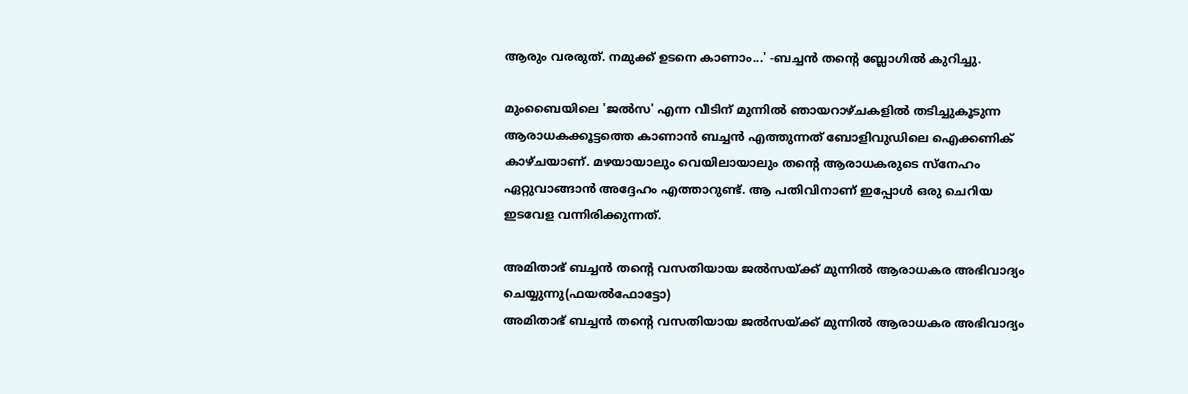ആരും വരരുത്. നമുക്ക് ഉടനെ കാണാം...' -ബച്ചന്‍ തന്റെ ബ്ലോഗില്‍ കുറിച്ചു.

മുംബൈയിലെ 'ജല്‍സ' എന്ന വീടിന് മുന്നില്‍ ഞായറാഴ്ചകളില്‍ തടിച്ചുകൂടുന്ന ആരാധകക്കൂട്ടത്തെ കാണാന്‍ ബച്ചന്‍ എത്തുന്നത് ബോളിവുഡിലെ ഐക്കണിക് കാഴ്ചയാണ്. മഴയായാലും വെയിലായാലും തന്റെ ആരാധകരുടെ സ്‌നേഹം ഏറ്റുവാങ്ങാന്‍ അദ്ദേഹം എത്താറുണ്ട്. ആ പതിവിനാണ് ഇപ്പോള്‍ ഒരു ചെറിയ ഇടവേള വന്നിരിക്കുന്നത്.

അമിതാഭ് ബച്ചൻ തന്റെ വസതിയായ ജൽസയ്ക്ക് മുന്നിൽ ആരാധകര അഭിവാദ്യം ചെയ്യുന്നു(ഫയൽഫോട്ടോ)
അമിതാഭ് ബച്ചൻ തന്റെ വസതിയായ ജൽസയ്ക്ക് മുന്നിൽ ആരാധകര അഭിവാദ്യം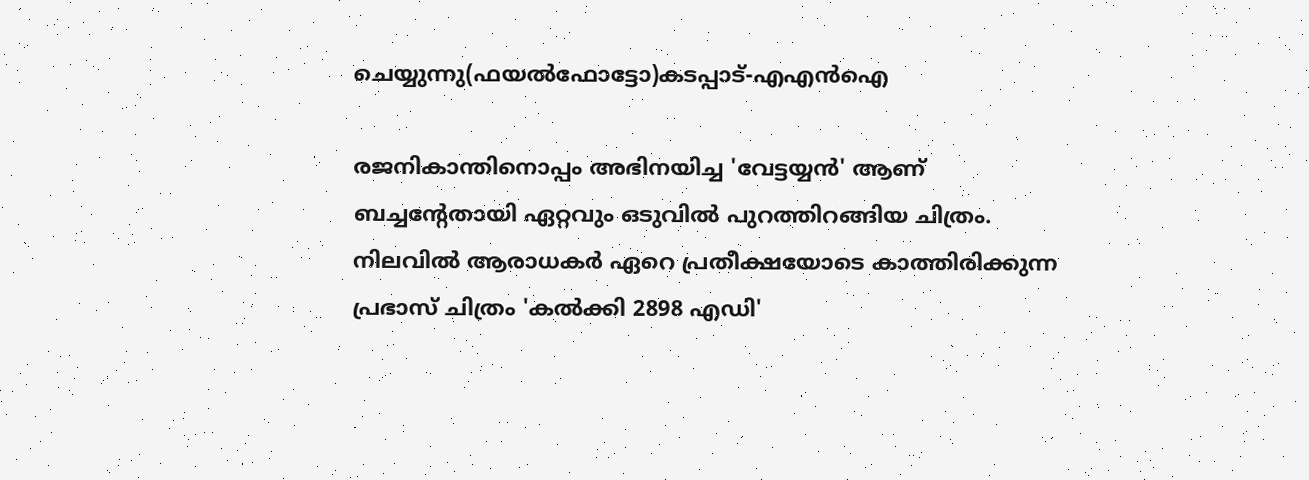ചെയ്യുന്നു(ഫയൽഫോട്ടോ)കടപ്പാട്-എഎൻഐ

രജനികാന്തിനൊപ്പം അഭിനയിച്ച 'വേട്ടയ്യന്‍' ആണ് ബച്ചന്റേതായി ഏറ്റവും ഒടുവില്‍ പുറത്തിറങ്ങിയ ചിത്രം. നിലവില്‍ ആരാധകര്‍ ഏറെ പ്രതീക്ഷയോടെ കാത്തിരിക്കുന്ന പ്രഭാസ് ചിത്രം 'കല്‍ക്കി 2898 എഡി'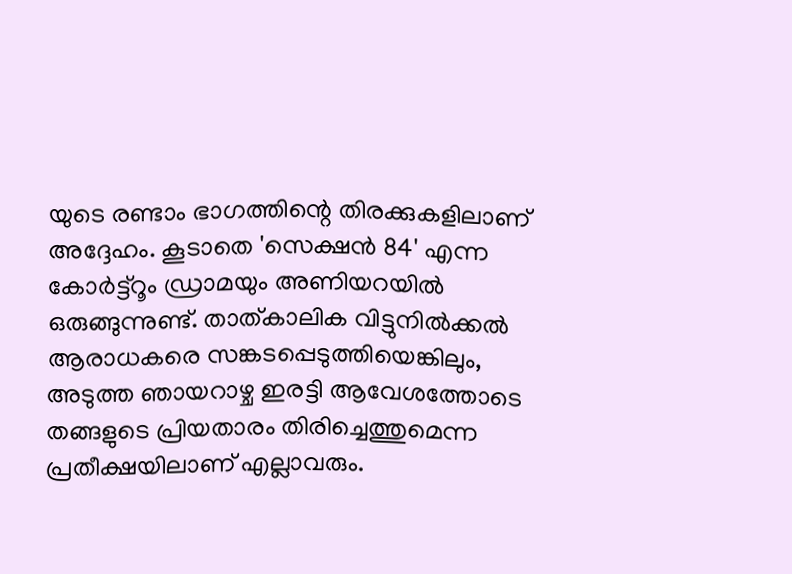യുടെ രണ്ടാം ഭാഗത്തിന്റെ തിരക്കുകളിലാണ് അദ്ദേഹം. കൂടാതെ 'സെക്ഷന്‍ 84' എന്ന കോര്‍ട്ട്റൂം ഡ്രാമയും അണിയറയില്‍ ഒരുങ്ങുന്നുണ്ട്. താത്കാലിക വിട്ടുനില്‍ക്കല്‍ ആരാധകരെ സങ്കടപ്പെടുത്തിയെങ്കിലും, അടുത്ത ഞായറാഴ്ച ഇരട്ടി ആവേശത്തോടെ തങ്ങളുടെ പ്രിയതാരം തിരിച്ചെത്തുമെന്ന പ്രതീക്ഷയിലാണ് എല്ലാവരും.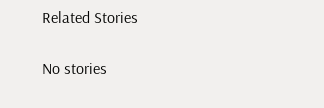Related Stories

No stories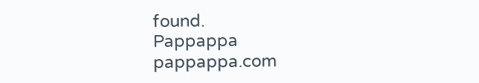found.
Pappappa
pappappa.com